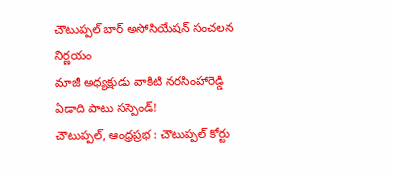చౌటుప్పల్ బార్ అసోసియేషన్ సంచలన నిర్ణయం
మాజీ అధ్యక్షుడు వాకిటి నరసింహారెడ్డి ఏడాది పాటు సస్పెండ్!
చౌటుప్పల్, ఆంధ్రప్రభ : చౌటుప్పల్ కోర్టు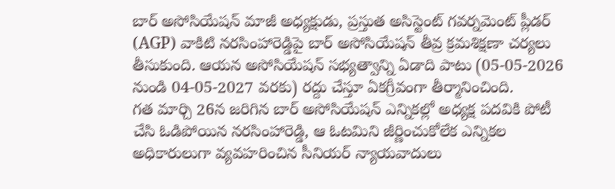బార్ అసోసియేషన్ మాజీ అధ్యక్షుడు, ప్రస్తుత అసిస్టెంట్ గవర్నమెంట్ ప్లీడర్ (AGP) వాకిటి నరసింహారెడ్డిపై బార్ అసోసియేషన్ తీవ్ర క్రమశిక్షణా చర్యలు తీసుకుంది. ఆయన అసోసియేషన్ సభ్యత్వాన్ని ఏడాది పాటు (05-05-2026 నుండి 04-05-2027 వరకు) రద్దు చేస్తూ ఏకగ్రీవంగా తీర్మానించింది.
గత మార్చి 26న జరిగిన బార్ అసోసియేషన్ ఎన్నికల్లో అధ్యక్ష పదవికి పోటీ చేసి ఓడిపోయిన నరసింహారెడ్డి, ఆ ఓటమిని జీర్ణించుకోలేక ఎన్నికల అధికారులుగా వ్యవహరించిన సీనియర్ న్యాయవాదులు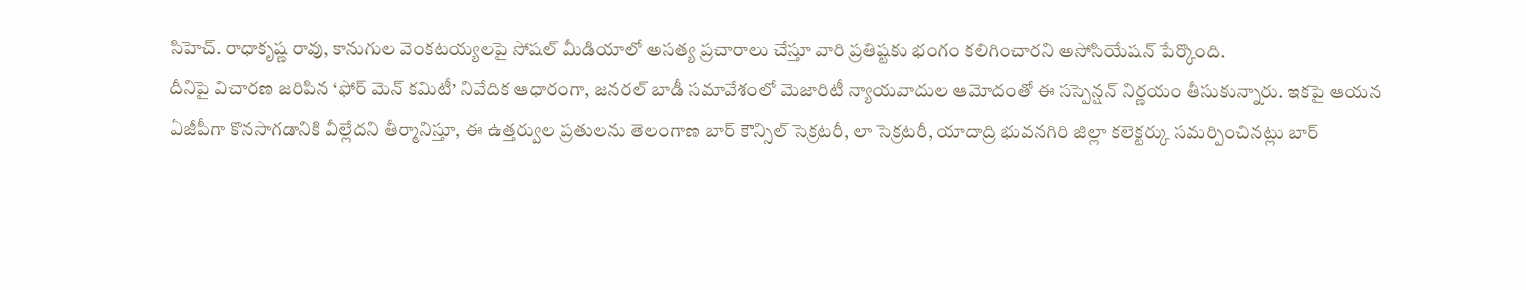సిహెచ్. రాధాకృష్ణ రావు, కానుగుల వెంకటయ్యలపై సోషల్ మీడియాలో అసత్య ప్రచారాలు చేస్తూ వారి ప్రతిష్టకు భంగం కలిగించారని అసోసియేషన్ పేర్కొంది.
దీనిపై విచారణ జరిపిన ‘ఫోర్ మెన్ కమిటీ’ నివేదిక ఆధారంగా, జనరల్ బాడీ సమావేశంలో మెజారిటీ న్యాయవాదుల ఆమోదంతో ఈ సస్పెన్షన్ నిర్ణయం తీసుకున్నారు. ఇకపై ఆయన ఏజీపీగా కొనసాగడానికి వీల్లేదని తీర్మానిస్తూ, ఈ ఉత్తర్వుల ప్రతులను తెలంగాణ బార్ కౌన్సిల్ సెక్రటరీ, లా సెక్రటరీ, యాదాద్రి భువనగిరి జిల్లా కలెక్టర్కు సమర్పించినట్లు బార్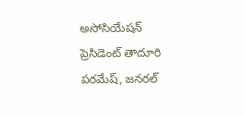అసోసియేషన్ ప్రెసిడెంట్ తాదూరి పరమేష్, జనరల్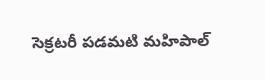సెక్రటరీ పడమటి మహిపాల్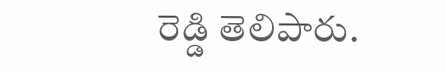రెడ్డి తెలిపారు.